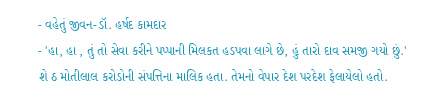- વહેતું જીવન-ડૉ. હર્ષદ કામદાર
- 'હા, હા , તું તો સેવા કરીને પપ્પાની મિલકત હડપવા લાગે છે, હું તારો દાવ સમજી ગયો છું.'
શે ઠ મોતીલાલ કરોડોની સંપત્તિના માલિક હતા. તેમનો વેપાર દેશ પરદેશ ફેલાયેલો હતો.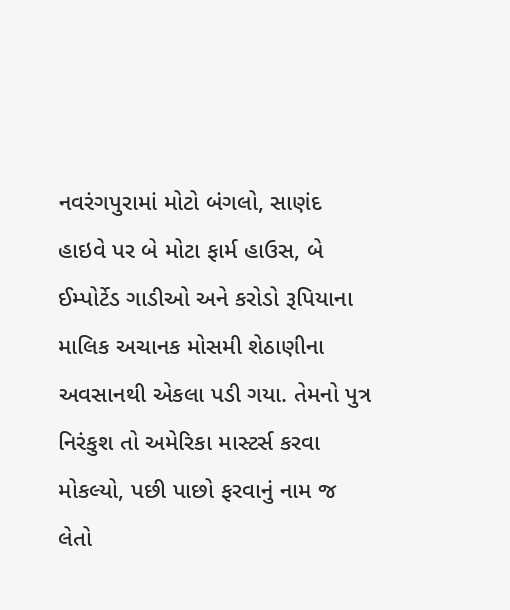નવરંગપુરામાં મોટો બંગલો, સાણંદ હાઇવે પર બે મોટા ફાર્મ હાઉસ, બે ઈમ્પોર્ટેડ ગાડીઓ અને કરોડો રૂપિયાના માલિક અચાનક મોસમી શેઠાણીના અવસાનથી એકલા પડી ગયા. તેમનો પુત્ર નિરંકુશ તો અમેરિકા માસ્ટર્સ કરવા મોકલ્યો, પછી પાછો ફરવાનું નામ જ લેતો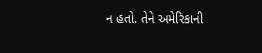ન હતો. તેને અમેરિકાની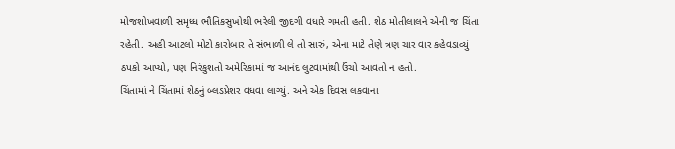મોજશોખવાળી સમૃધ્ધ ભૌતિકસુખોથી ભરેલી જીદગી વધારે ગમતી હતી. શેઠ મોતીલાલને એની જ ચિંતા રહેતી. અહી આટલો મોટો કારોબાર તે સંભાળી લે તો સારું, એના માટે તેણે ત્રણ ચાર વાર કહેવડાવ્યું ઠપકો આપ્યો, પણ નિરંકુશતો અમેરિકામાં જ આનંદ લુટવામાંથી ઉંચો આવતો ન હતો.
ચિંતામાં ને ચિંતામાં શેઠનું બ્લડપ્રેશર વધવા લાગ્યું. અને એક દિવસ લકવાના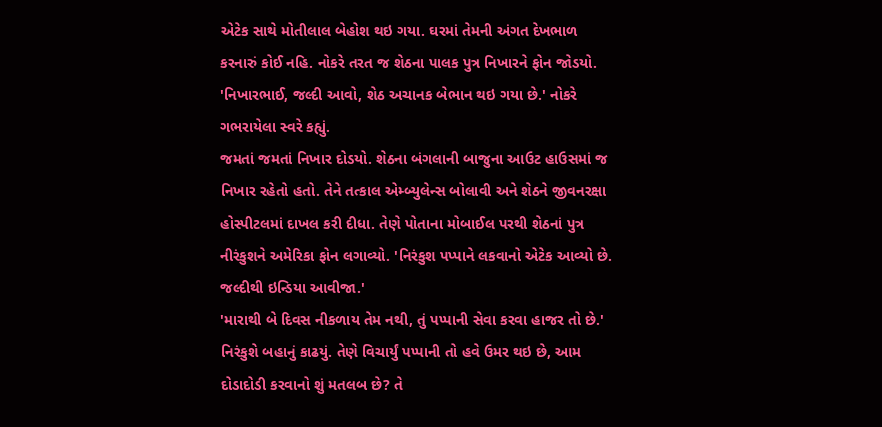એટેક સાથે મોતીલાલ બેહોશ થઇ ગયા. ઘરમાં તેમની અંગત દેખભાળ કરનારું કોઈ નહિ. નોકરે તરત જ શેઠના પાલક પુત્ર નિખારને ફોન જોડયો.
'નિખારભાઈ, જલ્દી આવો, શેઠ અચાનક બેભાન થઇ ગયા છે.' નોકરે ગભરાયેલા સ્વરે કહ્યું.
જમતાં જમતાં નિખાર દોડયો. શેઠના બંગલાની બાજુના આઉટ હાઉસમાં જ નિખાર રહેતો હતો. તેને તત્કાલ એમ્બ્યુલેન્સ બોલાવી અને શેઠને જીવનરક્ષા હોસ્પીટલમાં દાખલ કરી દીધા. તેણે પોતાના મોબાઈલ પરથી શેઠનાં પુત્ર નીરંકુશને અમેરિકા ફોન લગાવ્યો. 'નિરંકુશ પપ્પાને લકવાનો એટેક આવ્યો છે. જલ્દીથી ઇન્ડિયા આવીજા.'
'મારાથી બે દિવસ નીકળાય તેમ નથી, તું પપ્પાની સેવા કરવા હાજર તો છે.' નિરંકુશે બહાનું કાઢયું. તેણે વિચાર્યું પપ્પાની તો હવે ઉમર થઇ છે, આમ દોડાદોડી કરવાનો શું મતલબ છે? તે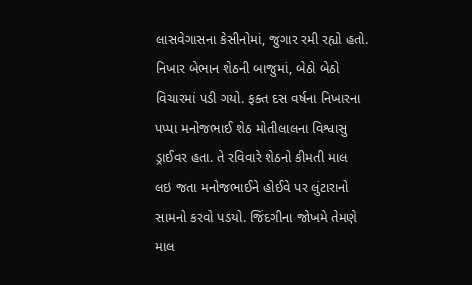લાસવેગાસના કેસીનોમાં, જુગાર રમી રહ્યો હતો.
નિખાર બેભાન શેઠની બાજુમાં, બેઠો બેઠો વિચારમાં પડી ગયો. ફક્ત દસ વર્ષના નિખારના પપ્પા મનોજભાઈ શેઠ મોતીલાલના વિશ્વાસુ ડ્રાઈવર હતા. તે રવિવારે શેઠનો કીમતી માલ લઇ જતા મનોજભાઈને હોઈવે પર લુંટારાનો સામનો કરવો પડયો. જિંદગીના જોખમે તેમણે માલ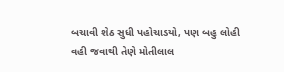બચાવી શેઠ સુધી પહોચાડયો, પણ બહુ લોહી વહી જવાથી તેણે મોતીલાલ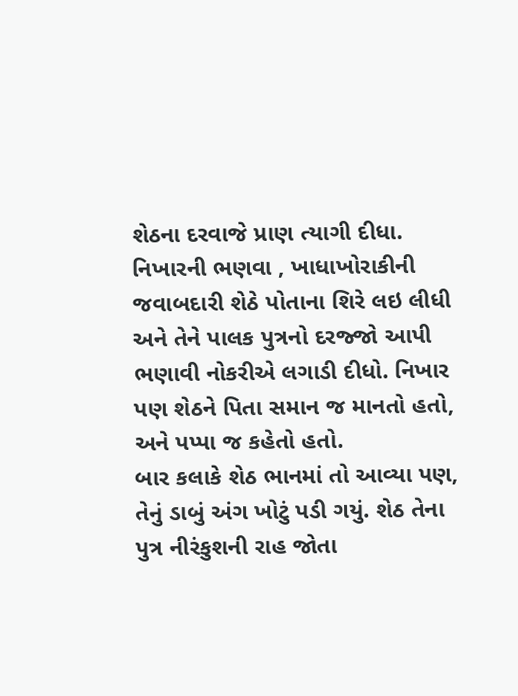શેઠના દરવાજે પ્રાણ ત્યાગી દીધા. નિખારની ભણવા , ખાધાખોરાકીની જવાબદારી શેઠે પોતાના શિરે લઇ લીધી અને તેને પાલક પુત્રનો દરજ્જો આપી ભણાવી નોકરીએ લગાડી દીધો. નિખાર પણ શેઠને પિતા સમાન જ માનતો હતો, અને પપ્પા જ કહેતો હતો.
બાર કલાકે શેઠ ભાનમાં તો આવ્યા પણ, તેનું ડાબું અંગ ખોટું પડી ગયું. શેઠ તેના પુત્ર નીરંકુશની રાહ જોતા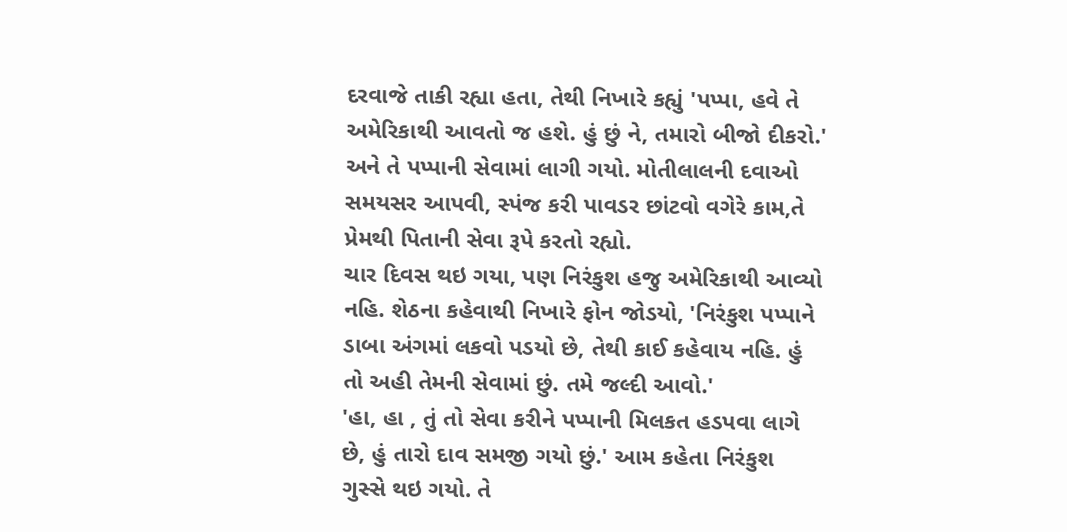દરવાજે તાકી રહ્યા હતા, તેથી નિખારે કહ્યું 'પપ્પા, હવે તે અમેરિકાથી આવતો જ હશે. હું છું ને, તમારો બીજો દીકરો.'
અને તે પપ્પાની સેવામાં લાગી ગયો. મોતીલાલની દવાઓ સમયસર આપવી, સ્પંજ કરી પાવડર છાંટવો વગેરે કામ,તે પ્રેમથી પિતાની સેવા રૂપે કરતો રહ્યો.
ચાર દિવસ થઇ ગયા, પણ નિરંકુશ હજુ અમેરિકાથી આવ્યો નહિ. શેઠના કહેવાથી નિખારે ફોન જોડયો, 'નિરંકુશ પપ્પાને ડાબા અંગમાં લકવો પડયો છે, તેથી કાઈ કહેવાય નહિ. હું તો અહી તેમની સેવામાં છું. તમે જલ્દી આવો.'
'હા, હા , તું તો સેવા કરીને પપ્પાની મિલકત હડપવા લાગે છે, હું તારો દાવ સમજી ગયો છું.' આમ કહેતા નિરંકુશ ગુસ્સે થઇ ગયો. તે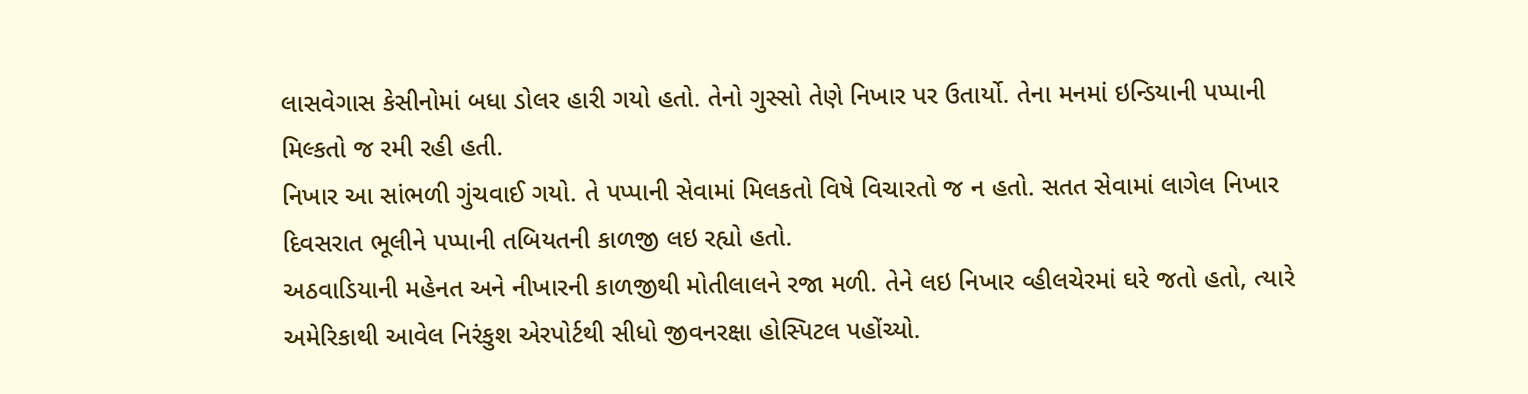લાસવેગાસ કેસીનોમાં બધા ડોલર હારી ગયો હતો. તેનો ગુસ્સો તેણે નિખાર પર ઉતાર્યો. તેના મનમાં ઇન્ડિયાની પપ્પાની મિલ્કતો જ રમી રહી હતી.
નિખાર આ સાંભળી ગુંચવાઈ ગયો. તે પપ્પાની સેવામાં મિલકતો વિષે વિચારતો જ ન હતો. સતત સેવામાં લાગેલ નિખાર દિવસરાત ભૂલીને પપ્પાની તબિયતની કાળજી લઇ રહ્યો હતો.
અઠવાડિયાની મહેનત અને નીખારની કાળજીથી મોતીલાલને રજા મળી. તેને લઇ નિખાર વ્હીલચેરમાં ઘરે જતો હતો, ત્યારે અમેરિકાથી આવેલ નિરંકુશ એરપોર્ટથી સીધો જીવનરક્ષા હોસ્પિટલ પહોંચ્યો.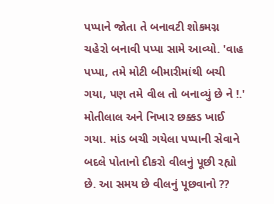પપ્પાને જોતા તે બનાવટી શોકમગ્ન ચહેરો બનાવી પપ્પા સામે આવ્યો. 'વાહ પપ્પા, તમે મોટી બીમારીમાંથી બચી ગયા, પણ તમે વીલ તો બનાવ્યું છે ને !.'
મોતીલાલ અને નિખાર છક્કડ ખાઈ ગયા. માંડ બચી ગયેલા પપ્પાની સેવાને બદલે પોતાનો દીકરો વીલનું પૂછી રહ્યો છે. આ સમય છે વીલનું પૂછવાનો ??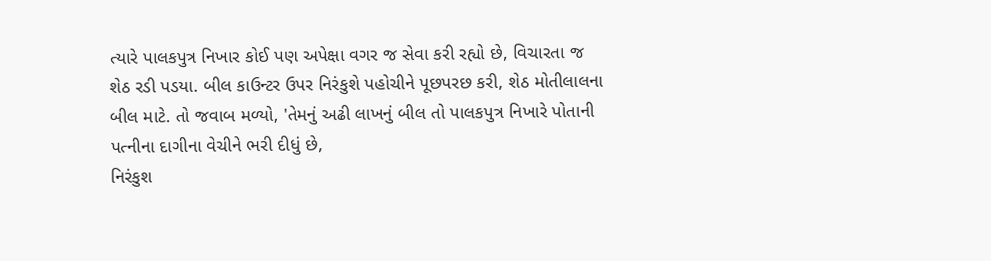ત્યારે પાલકપુત્ર નિખાર કોઈ પણ અપેક્ષા વગર જ સેવા કરી રહ્યો છે, વિચારતા જ શેઠ રડી પડયા. બીલ કાઉન્ટર ઉપર નિરંકુશે પહોચીને પૂછપરછ કરી, શેઠ મોતીલાલના બીલ માટે. તો જવાબ મળ્યો, 'તેમનું અઢી લાખનું બીલ તો પાલકપુત્ર નિખારે પોતાની પત્નીના દાગીના વેચીને ભરી દીધું છે,
નિરંકુશ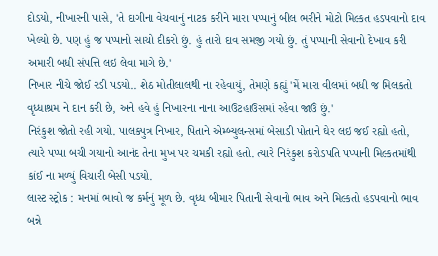દોડયો, નીખારની પાસે, 'તે દાગીના વેચવાનું નાટક કરીને મારા પપ્પાનું બીલ ભરીને મોટો મિલ્કત હડપવાનો દાવ ખેલ્યો છે. પણ હું જ પપ્પાનો સાચો દીકરો છું. હું તારો દાવ સમજી ગયો છું. તું પપ્પાની સેવાનો દેખાવ કરી અમારી બધી સંપત્તિ લઇ લેવા માગે છે.'
નિખાર નીચે જોઈ રડી પડયો.. શેઠ મોતીલાલથી ના રહેવાયું, તેમણે કહ્યું 'મેં મારા વીલમાં બધી જ મિલકતો વૃધ્ધાશ્રમ ને દાન કરી છે, અને હવે હું નિખારના નાના આઉટહાઉસમાં રહેવા જાઉં છું.'
નિરંકુશ જોતો રહી ગયો. પાલક્પુત્ર નિખાર, પિતાને એમ્બ્યુલન્સમાં બેસાડી પોતાને ઘેર લઇ જઈ રહ્યો હતો, ત્યારે પપ્પા બચી ગયાનો આનંદ તેના મુખ પર ચમકી રહ્યો હતો. ત્યારે નિરંકુશ કરોડપતિ પપ્પાની મિલ્કતમાંથી કાંઈ ના મળ્યું વિચારી બેસી પડયો.
લાસ્ટ સ્ટ્રોક : મનમાં ભાવો જ કર્મનું મૂળ છે. વૃધ્ધ બીમાર પિતાની સેવાનો ભાવ અને મિલ્કતો હડપવાનો ભાવ બન્ને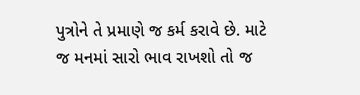પુત્રોને તે પ્રમાણે જ કર્મ કરાવે છે. માટે જ મનમાં સારો ભાવ રાખશો તો જ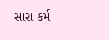સારા કર્મ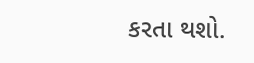કરતા થશો.